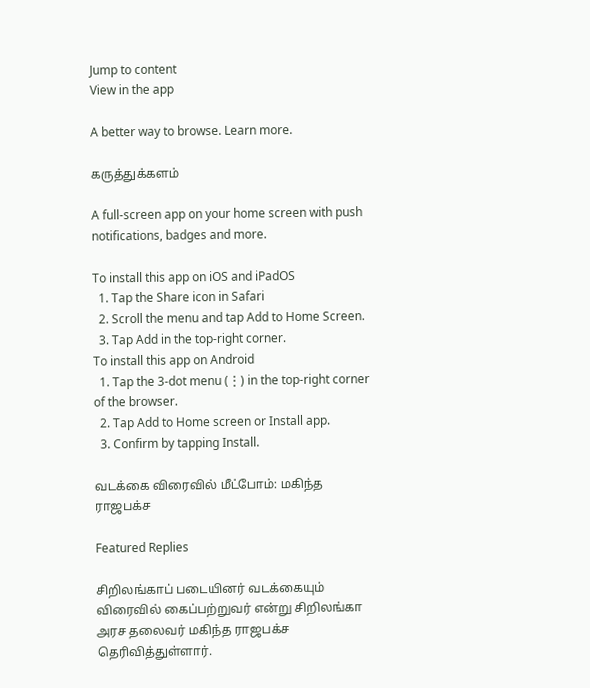Jump to content
View in the app

A better way to browse. Learn more.

கருத்துக்களம்

A full-screen app on your home screen with push notifications, badges and more.

To install this app on iOS and iPadOS
  1. Tap the Share icon in Safari
  2. Scroll the menu and tap Add to Home Screen.
  3. Tap Add in the top-right corner.
To install this app on Android
  1. Tap the 3-dot menu (⋮) in the top-right corner of the browser.
  2. Tap Add to Home screen or Install app.
  3. Confirm by tapping Install.

வடக்கை விரைவில் மீட்போம்: மகிந்த ராஜபக்ச

Featured Replies

சிறிலங்காப் படையினர் வடக்கையும் விரைவில் கைப்பற்றுவர் என்று சிறிலங்கா அரச தலைவர் மகிந்த ராஜபக்ச தெரிவித்துள்ளார்.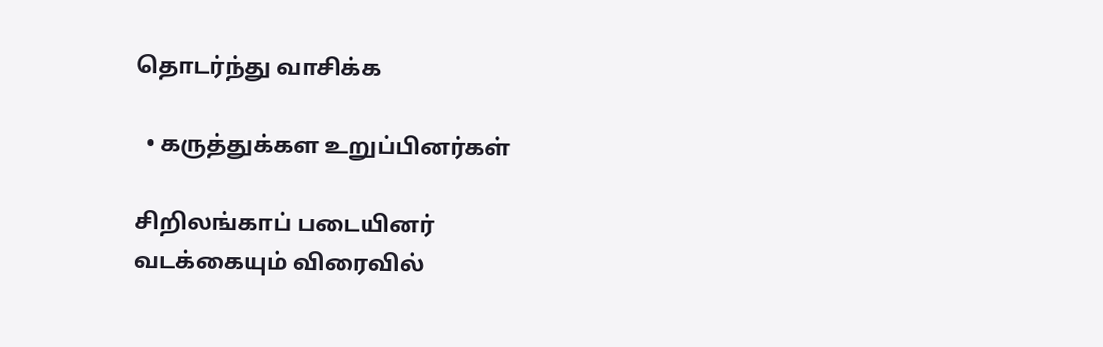தொடர்ந்து வாசிக்க

  • கருத்துக்கள உறுப்பினர்கள்

சிறிலங்காப் படையினர் வடக்கையும் விரைவில்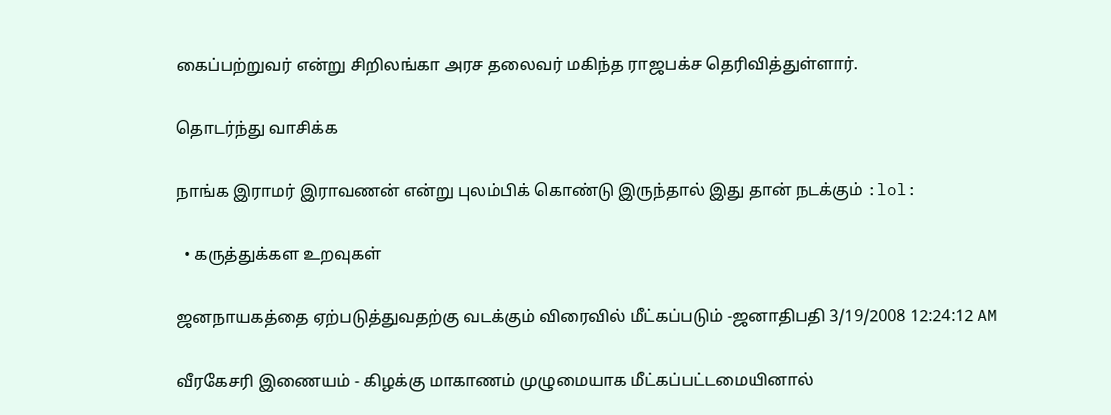கைப்பற்றுவர் என்று சிறிலங்கா அரச தலைவர் மகிந்த ராஜபக்ச தெரிவித்துள்ளார்.

தொடர்ந்து வாசிக்க

நாங்க இராமர் இராவணன் என்று புலம்பிக் கொண்டு இருந்தால் இது தான் நடக்கும் :lol:

  • கருத்துக்கள உறவுகள்

ஜனநாயகத்தை ஏற்படுத்துவதற்கு வடக்கும் விரைவில் மீட்கப்படும் -ஜனாதிபதி 3/19/2008 12:24:12 AM

வீரகேசரி இணையம் - கிழக்கு மாகாணம் முழுமையாக மீட்கப்பட்டமையினால்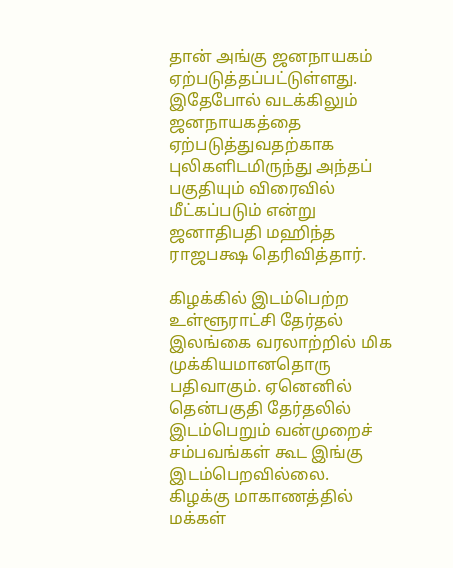தான் அங்கு ஜனநாயகம் ஏற்படுத்தப்பட்டுள்ளது. இதேபோல் வடக்கிலும் ஜனநாயகத்தை ஏற்படுத்துவதற்காக புலிகளிடமிருந்து அந்தப் பகுதியும் விரைவில் மீட்கப்படும் என்று ஜனாதிபதி மஹிந்த ராஜபக்ஷ தெரிவித்தார்.

கிழக்கில் இடம்பெற்ற உள்ளூராட்சி தேர்தல் இலங்கை வரலாற்றில் மிக முக்கியமானதொரு பதிவாகும். ஏனெனில் தென்பகுதி தேர்தலில் இடம்பெறும் வன்முறைச் சம்பவங்கள் கூட இங்கு இடம்பெறவில்லை. கிழக்கு மாகாணத்தில் மக்கள்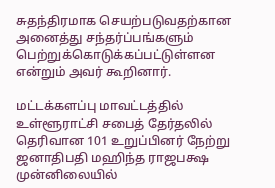சுதந்திரமாக செயற்படுவதற்கான அனைத்து சந்தர்ப்பங்களும் பெற்றுக்கொடுக்கப்பட்டுள்ளன என்றும் அவர் கூறினார்.

மட்டக்களப்பு மாவட்டத்தில் உள்ளூராட்சி சபைத் தேர்தலில் தெரிவான 101 உறுப்பினர் நேற்று ஜனாதிபதி மஹிந்த ராஜபக்ஷ முன்னிலையில்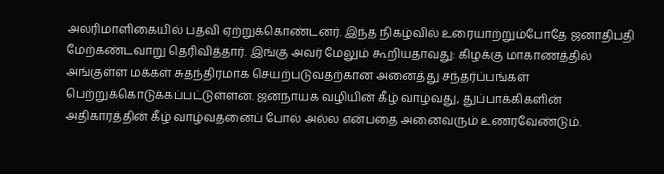அலரிமாளிகையில் பதவி ஏற்றுக்கொண்டனர். இந்த நிகழ்வில் உரையாற்றும்போதே ஜனாதிபதி மேற்கண்டவாறு தெரிவித்தார். இங்கு அவர் மேலும் கூறியதாவது: கிழக்கு மாகாணத்தில் அங்குள்ள மக்கள் சுதந்திரமாக செயற்படுவதற்கான அனைத்து சந்தர்ப்பங்கள் பெற்றுக்கொடுக்கப்பட்டுள்ளன. ஜனநாயக வழியின் கீழ் வாழ்வது, துப்பாக்கிகளின் அதிகாரத்தின் கீழ் வாழ்வதனைப் போல் அல்ல என்பதை அனைவரும் உணரவேண்டும்.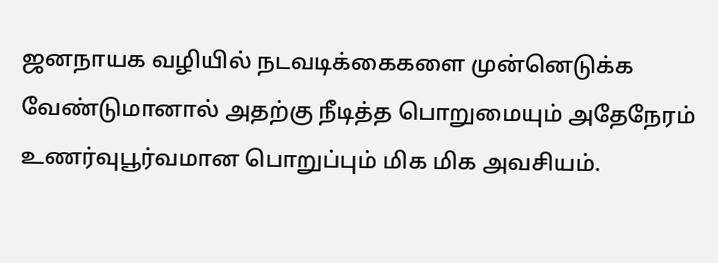ஜனநாயக வழியில் நடவடிக்கைகளை முன்னெடுக்க வேண்டுமானால் அதற்கு நீடித்த பொறுமையும் அதேநேரம் உணர்வுபூர்வமான பொறுப்பும் மிக மிக அவசியம்.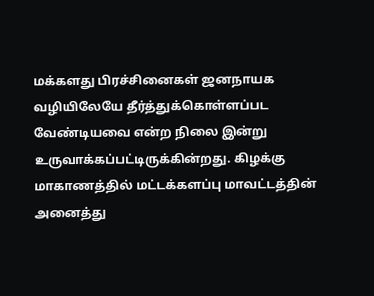மக்களது பிரச்சினைகள் ஜனநாயக வழியிலேயே தீர்த்துக்கொள்ளப்பட வேண்டியவை என்ற நிலை இன்று உருவாக்கப்பட்டிருக்கின்றது. கிழக்கு மாகாணத்தில் மட்டக்களப்பு மாவட்டத்தின் அனைத்து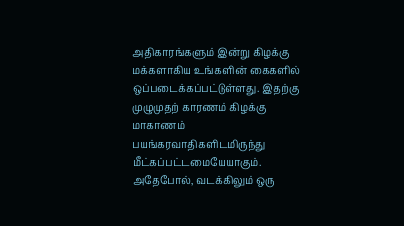அதிகாரங்களும் இன்று கிழக்கு மக்களாகிய உங்களின் கைகளில் ஒப்படைக்கப்பட்டுள்ளது. இதற்கு முழுமுதற் காரணம் கிழக்கு மாகாணம் பயங்கரவாதிகளிடமிருந்து மீட்கப்பட்டமையேயாகும். அதேபோல், வடக்கிலும் ஒரு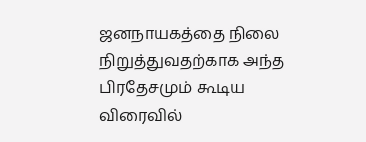ஜனநாயகத்தை நிலை நிறுத்துவதற்காக அந்த பிரதேசமும் கூடிய விரைவில்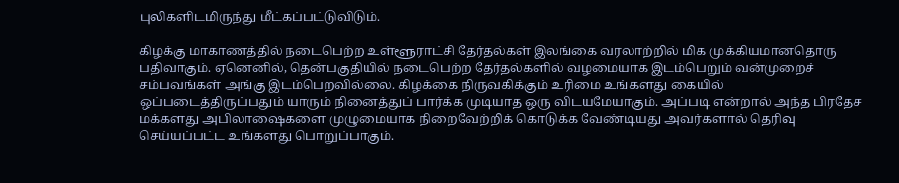புலிகளிடமிருந்து மீட்கப்பட்டுவிடும்.

கிழக்கு மாகாணத்தில் நடைபெற்ற உள்ளூராட்சி தேர்தல்கள் இலங்கை வரலாற்றில் மிக முக்கியமானதொரு பதிவாகும். ஏனெனில், தென்பகுதியில் நடைபெற்ற தேர்தல்களில் வழமையாக இடம்பெறும் வன்முறைச் சம்பவங்கள் அங்கு இடம்பெறவில்லை. கிழக்கை நிருவகிக்கும் உரிமை உங்களது கையில் ஒப்படைத்திருப்பதும் யாரும் நினைத்துப் பார்க்க முடியாத ஒரு விடயமேயாகும். அப்படி என்றால் அந்த பிரதேச மக்களது அபிலாஷைகளை முழுமையாக நிறைவேற்றிக் கொடுக்க வேண்டியது அவர்களால் தெரிவு செய்யப்பட்ட உங்களது பொறுப்பாகும்.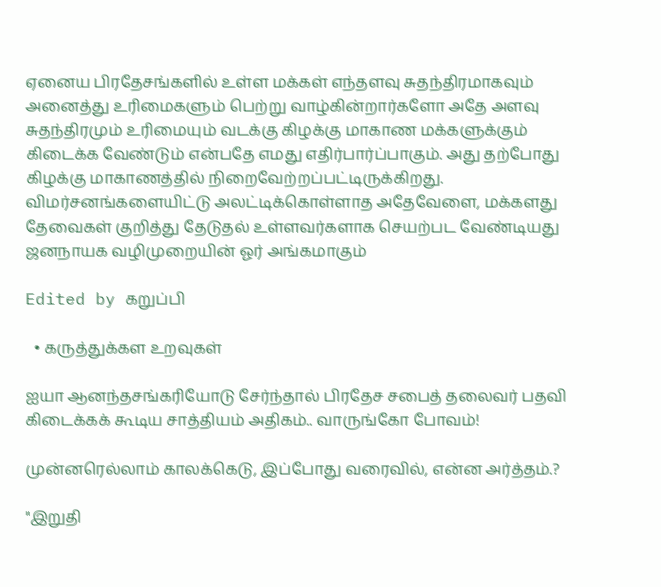ஏனைய பிரதேசங்களில் உள்ள மக்கள் எந்தளவு சுதந்திரமாகவும் அனைத்து உரிமைகளும் பெற்று வாழ்கின்றார்களோ அதே அளவு சுதந்திரமும் உரிமையும் வடக்கு கிழக்கு மாகாண மக்களுக்கும் கிடைக்க வேண்டும் என்பதே எமது எதிர்பார்ப்பாகும். அது தற்போது கிழக்கு மாகாணத்தில் நிறைவேற்றப்பட்டிருக்கிறது. விமர்சனங்களையிட்டு அலட்டிக்கொள்ளாத அதேவேளை, மக்களது தேவைகள் குறித்து தேடுதல் உள்ளவர்களாக செயற்பட வேண்டியது ஜனநாயக வழிமுறையின் ஓர் அங்கமாகும்

Edited by கறுப்பி

  • கருத்துக்கள உறவுகள்

ஐயா ஆனந்தசங்கரியோடு சேர்ந்தால் பிரதேச சபைத் தலைவர் பதவி கிடைக்கக் கூடிய சாத்தியம் அதிகம்.. வாருங்கோ போவம்!

முன்னரெல்லாம் காலக்கெடு, இப்போது வரைவில், என்ன அர்த்தம்.?

"இறுதி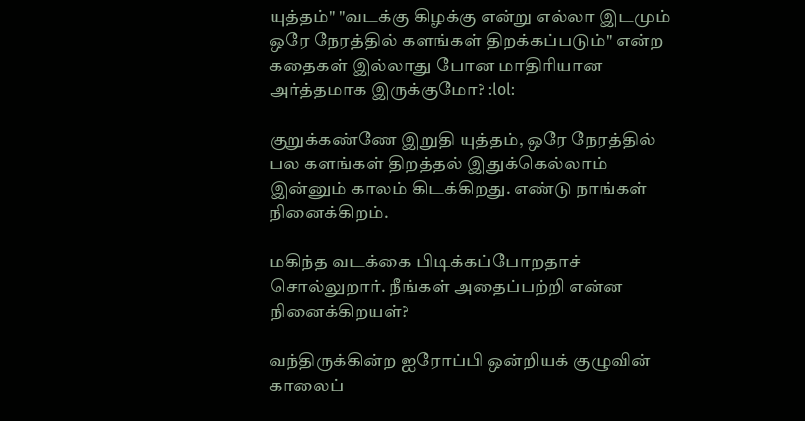யுத்தம்" "வடக்கு கிழக்கு என்று எல்லா இடமும் ஒரே நேரத்தில் களங்கள் திறக்கப்படும்" என்ற கதைகள் இல்லாது போன மாதிரியான அர்த்தமாக இருக்குமோ? :lol:

குறுக்கண்ணே இறுதி யுத்தம், ஒரே நேரத்தில் பல களங்கள் திறத்தல் இதுக்கெல்லாம் இன்னும் காலம் கிடக்கிறது. எண்டு நாங்கள் நினைக்கிறம்.

மகிந்த வடக்கை பிடிக்கப்போறதாச் சொல்லுறார். நீங்கள் அதைப்பற்றி என்ன நினைக்கிறயள்?

வந்திருக்கின்ற ஐரோப்பி ஒன்றியக் குழுவின் காலைப்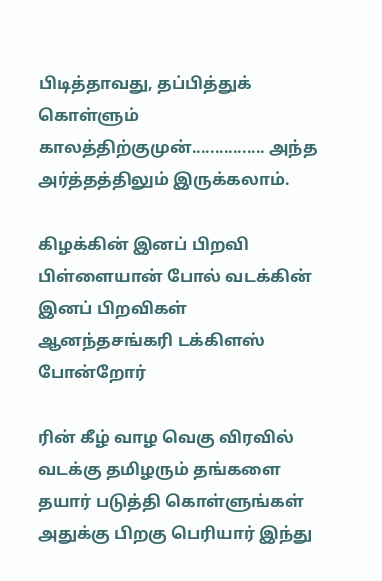பிடித்தாவது, தப்பித்துக் கொள்ளும் காலத்திற்குமுன்................ அந்த அர்த்தத்திலும் இருக்கலாம்.

கிழக்கின் இனப் பிறவி பிள்ளையான் போல் வடக்கின் இனப் பிறவிகள் ஆனந்தசங்கரி டக்கிளஸ் போன்றோர்

ரின் கீழ் வாழ வெகு விரவில் வடக்கு தமிழரும் தங்களை தயார் படுத்தி கொள்ளுங்கள் அதுக்கு பிறகு பெரியார் இந்து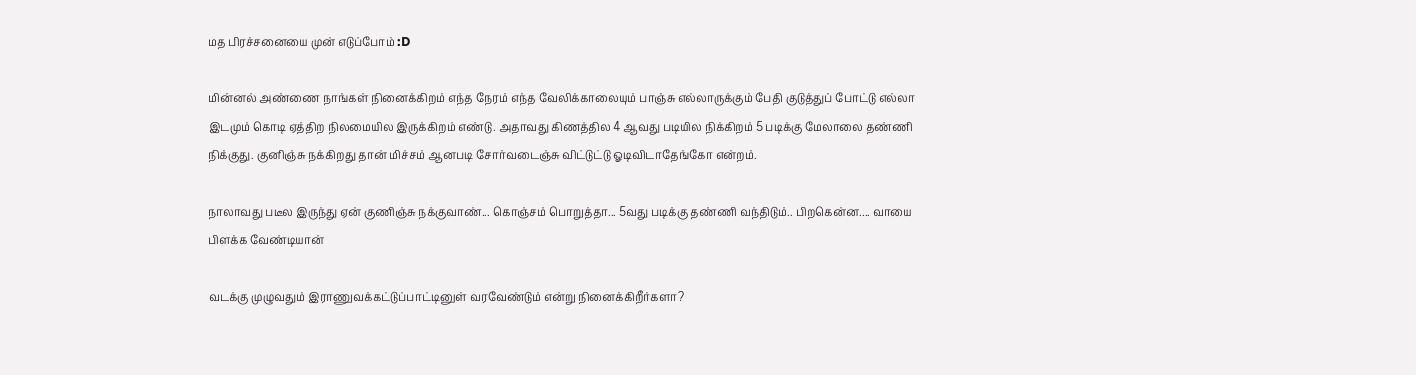மத பிரச்சனையை முன் எடுப்போம் :D

மின்னல் அண்ணை நாங்கள் நினைக்கிறம் எந்த நேரம் எந்த வேலிக்காலையும் பாஞ்சு எல்லாருக்கும் பேதி குடுத்துப் போட்டு எல்லா இடமும் கொடி ஏத்திற நிலமையில இருக்கிறம் எண்டு. அதாவது கிணத்தில 4 ஆவது படியில நிக்கிறம் 5 படிக்கு மேலாலை தண்ணி நிக்குது. குனிஞ்சு நக்கிறது தான் மிச்சம் ஆனபடி சோர்வடைஞ்சு விட்டுட்டு ஓடிவிடாதேங்கோ என்றம்.

நாலாவது படீல இருந்து ஏன் குணிஞ்சு நக்குவாண்... கொஞ்சம் பொறுத்தா... 5வது படிக்கு தண்ணி வந்திடும்.. பிறகென்ன.... வாயை பிளக்க வேண்டியான்

வடக்கு முழுவதும் இராணுவக்கட்டுப்பாட்டினுள் வரவேண்டும் என்று நினைக்கிறீர்களா?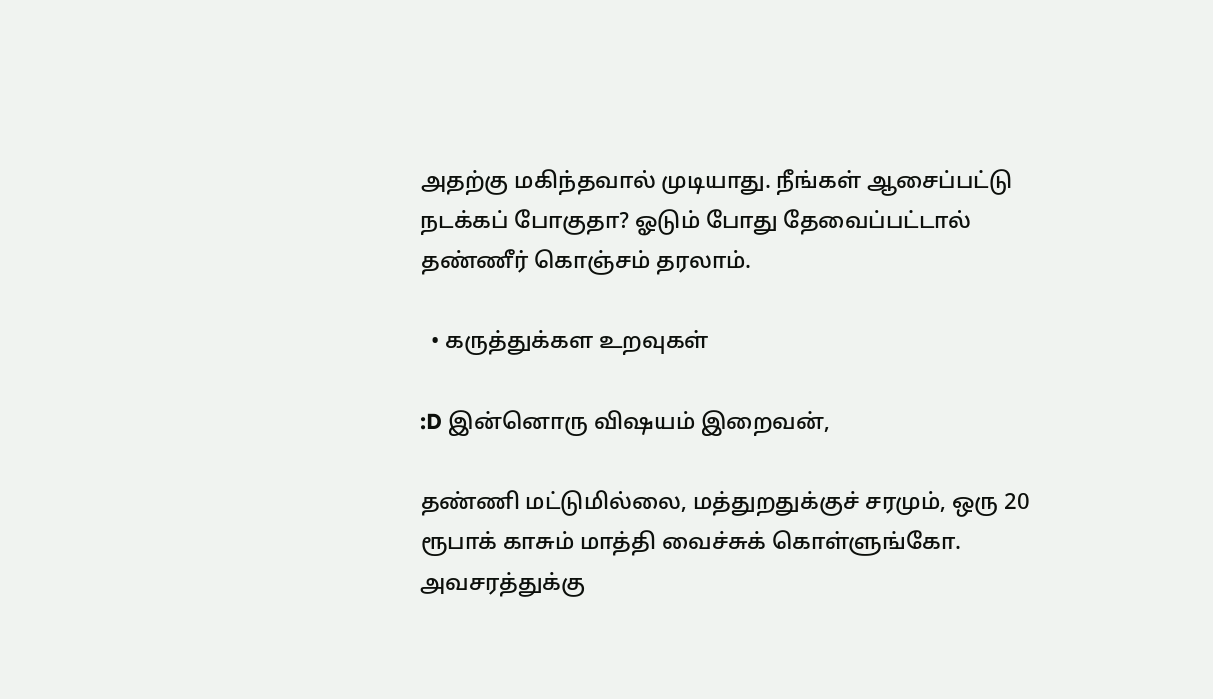அதற்கு மகிந்தவால் முடியாது. நீங்கள் ஆசைப்பட்டு நடக்கப் போகுதா? ஓடும் போது தேவைப்பட்டால் தண்ணீர் கொஞ்சம் தரலாம்.

  • கருத்துக்கள உறவுகள்

:D இன்னொரு விஷயம் இறைவன்,

தண்ணி மட்டுமில்லை, மத்துறதுக்குச் சரமும், ஒரு 20 ரூபாக் காசும் மாத்தி வைச்சுக் கொள்ளுங்கோ. அவசரத்துக்கு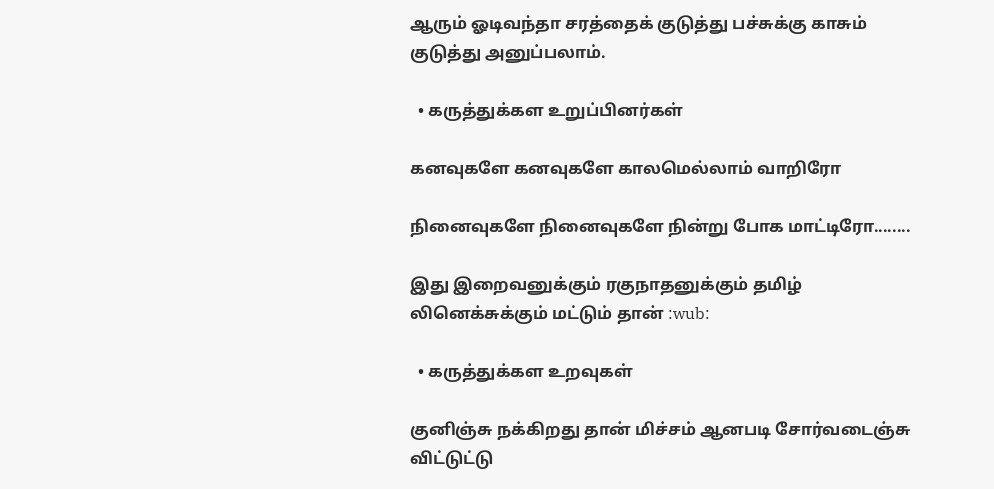ஆரும் ஓடிவந்தா சரத்தைக் குடுத்து பச்சுக்கு காசும் குடுத்து அனுப்பலாம்.

  • கருத்துக்கள உறுப்பினர்கள்

கனவுகளே கனவுகளே காலமெல்லாம் வாறிரோ

நினைவுகளே நினைவுகளே நின்று போக மாட்டிரோ........

இது இறைவனுக்கும் ரகுநாதனுக்கும் தமிழ் லினெக்சுக்கும் மட்டும் தான் :wub:

  • கருத்துக்கள உறவுகள்

குனிஞ்சு நக்கிறது தான் மிச்சம் ஆனபடி சோர்வடைஞ்சு விட்டுட்டு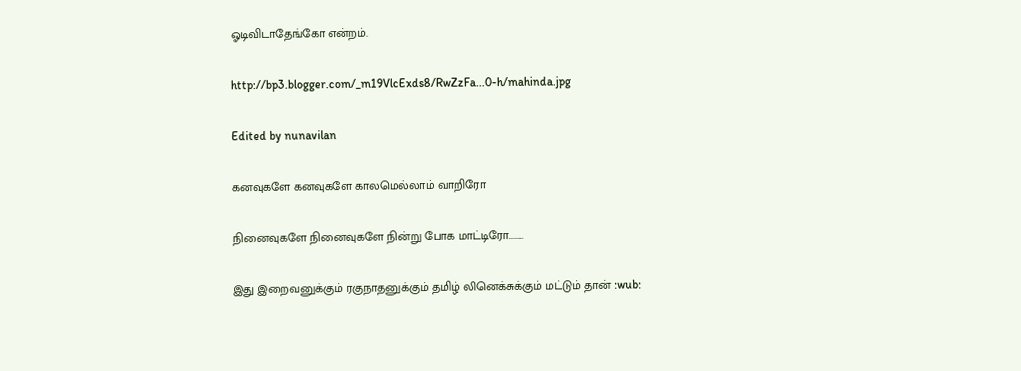ஓடிவிடாதேங்கோ என்றம்.

http://bp3.blogger.com/_m19VlcExds8/RwZzFa...0-h/mahinda.jpg

Edited by nunavilan

கனவுகளே கனவுகளே காலமெல்லாம் வாறிரோ

நினைவுகளே நினைவுகளே நின்று போக மாட்டிரோ........

இது இறைவனுக்கும் ரகுநாதனுக்கும் தமிழ் லினெக்சுக்கும் மட்டும் தான் :wub: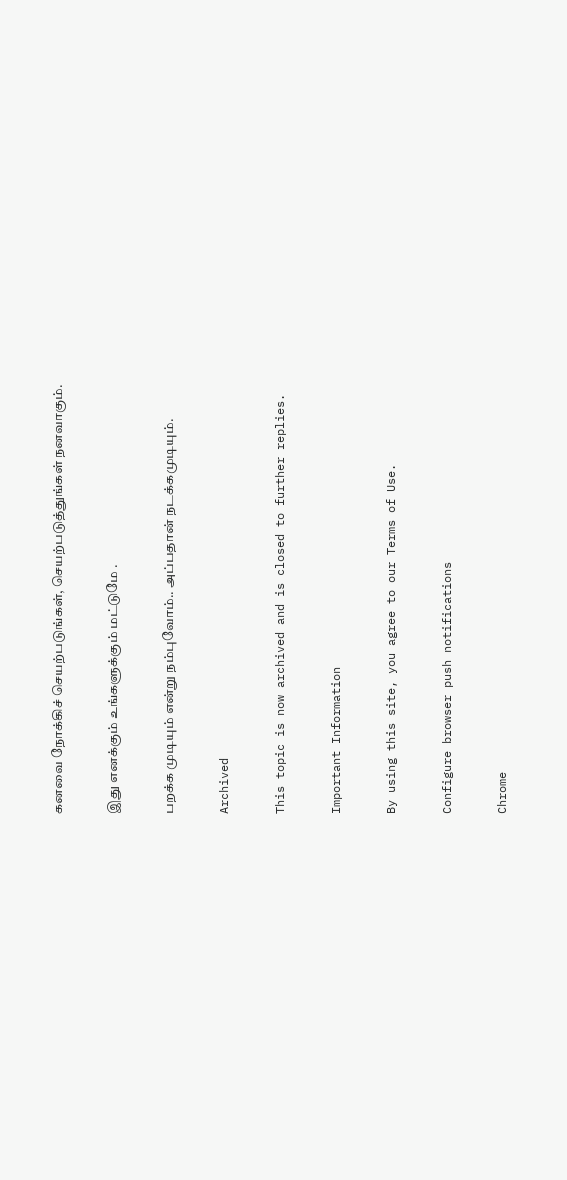கனவை நோக்கிச் செயற்படுங்கள், செயற்படுத்துங்கள் நனவாகும்.

இது எனக்கும் உங்களுக்கும் மட்டுமே .

பறக்க முடியும் என்று நம்புவோம்.. அப்பதான் நடக்கமுடியும்.

Archived

This topic is now archived and is closed to further replies.

Important Information

By using this site, you agree to our Terms of Use.

Configure browser push notifications

Chrome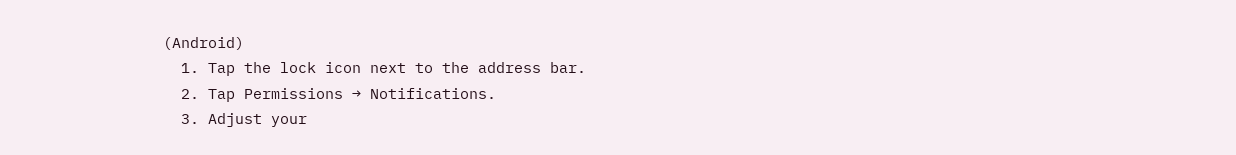(Android)
  1. Tap the lock icon next to the address bar.
  2. Tap Permissions → Notifications.
  3. Adjust your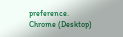preference.
Chrome (Desktop)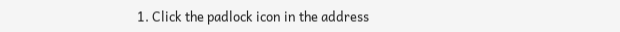1. Click the padlock icon in the address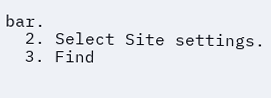bar.
  2. Select Site settings.
  3. Find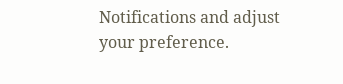Notifications and adjust your preference.